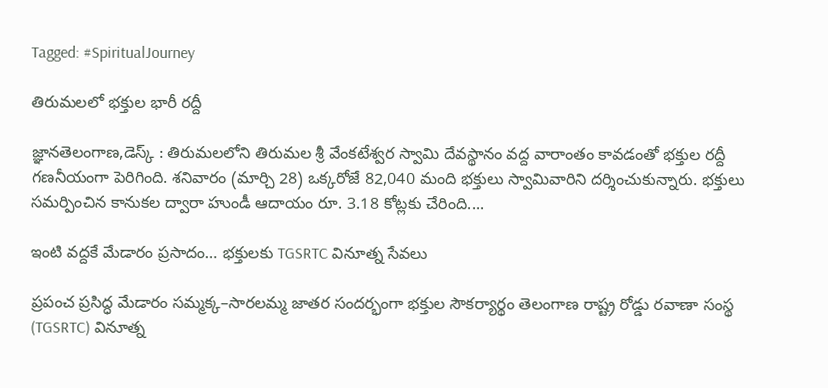Tagged: #SpiritualJourney

తిరుమలలో భక్తుల భారీ రద్దీ

జ్ఞానతెలంగాణ,డెస్క్ : తిరుమలలోని తిరుమల శ్రీ వేంకటేశ్వర స్వామి దేవస్థానం వద్ద వారాంతం కావడంతో భక్తుల రద్దీ గణనీయంగా పెరిగింది. శనివారం (మార్చి 28) ఒక్కరోజే 82,040 మంది భక్తులు స్వామివారిని దర్శించుకున్నారు. భక్తులు సమర్పించిన కానుకల ద్వారా హుండీ ఆదాయం రూ. 3.18 కోట్లకు చేరింది....

ఇంటి వద్దకే మేడారం ప్రసాదం… భక్తులకు TGSRTC వినూత్న సేవలు

ప్రపంచ ప్రసిద్ధ మేడారం సమ్మక్క–సారలమ్మ జాతర సందర్భంగా భక్తుల సౌకర్యార్థం తెలంగాణ రాష్ట్ర రోడ్డు రవాణా సంస్థ (TGSRTC) వినూత్న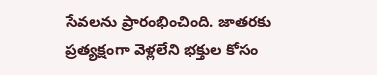సేవలను ప్రారంభించింది. జాతరకు ప్రత్యక్షంగా వెళ్లలేని భక్తుల కోసం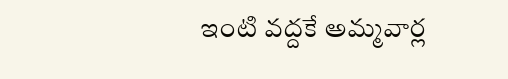ఇంటి వద్దకే అమ్మవార్ల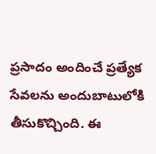ప్రసాదం అందించే ప్రత్యేక సేవలను అందుబాటులోకి తీసుకొచ్చింది. ఈ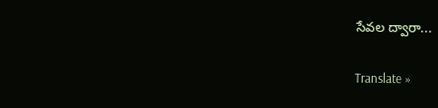సేవల ద్వారా...

Translate »